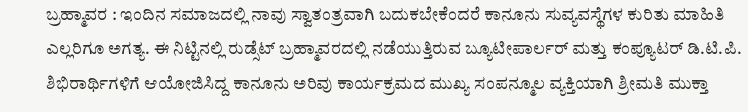ಬ್ರಹ್ಮಾವರ : ಇಂದಿನ ಸಮಾಜದಲ್ಲಿ ನಾವು ಸ್ವಾತಂತ್ರವಾಗಿ ಬದುಕಬೇಕೆಂದರೆ ಕಾನೂನು ಸುವ್ಯವಸ್ಥೆಗಳ ಕುರಿತು ಮಾಹಿತಿ ಎಲ್ಲರಿಗೂ ಅಗತ್ಯ. ಈ ನಿಟ್ಟಿನಲ್ಲಿ ರುಡ್ಸೆಟ್ ಬ್ರಹ್ಮಾವರದಲ್ಲಿ ನಡೆಯುತ್ತಿರುವ ಬ್ಯೂಟೀಪಾರ್ಲರ್ ಮತ್ತು ಕಂಪ್ಯೂಟರ್ ಡಿ.ಟಿ.ಪಿ. ಶಿಭಿರಾರ್ಥಿಗಳಿಗೆ ಆಯೋಜಿಸಿದ್ದ ಕಾನೂನು ಅರಿವು ಕಾರ್ಯಕ್ರಮದ ಮುಖ್ಯ ಸಂಪನ್ಮೂಲ ವ್ಯಕ್ತಿಯಾಗಿ ಶ್ರೀಮತಿ ಮುಕ್ತಾ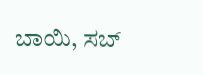ಬಾಯಿ, ಸಬ್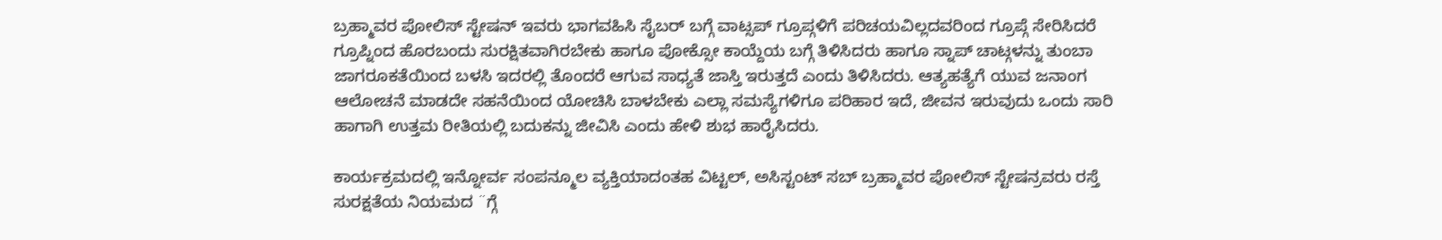ಬ್ರಹ್ಮಾವರ ಪೋಲಿಸ್ ಸ್ಟೇಷನ್ ಇವರು ಭಾಗವಹಿಸಿ ಸೈಬರ್ ಬಗ್ಗೆ ವಾಟ್ಸಪ್ ಗ್ರೂಪ್ಗಳಿಗೆ ಪರಿಚಯವಿಲ್ಲದವರಿಂದ ಗ್ರೂಪ್ಗೆ ಸೇರಿಸಿದರೆ ಗ್ರೂಪ್ನಿಂದ ಹೊರಬಂದು ಸುರಕ್ಷಿತವಾಗಿರಬೇಕು ಹಾಗೂ ಪೋಕ್ಸೋ ಕಾಯ್ದೆಯ ಬಗ್ಗೆ ತಿಳಿಸಿದರು ಹಾಗೂ ಸ್ನಾಪ್ ಚಾಟ್ಗಳನ್ನು ತುಂಬಾ ಜಾಗರೂಕತೆಯಿಂದ ಬಳಸಿ ಇದರಲ್ಲಿ ತೊಂದರೆ ಆಗುವ ಸಾಧ್ಯತೆ ಜಾಸ್ತಿ ಇರುತ್ತದೆ ಎಂದು ತಿಳಿಸಿದರು. ಆತ್ಯಹತ್ಯೆಗೆ ಯುವ ಜನಾಂಗ ಆಲೋಚನೆ ಮಾಡದೇ ಸಹನೆಯಿಂದ ಯೋಚಿಸಿ ಬಾಳಬೇಕು ಎಲ್ಲಾ ಸಮಸ್ಯೆಗಳಿಗೂ ಪರಿಹಾರ ಇದೆ, ಜೀವನ ಇರುವುದು ಒಂದು ಸಾರಿ ಹಾಗಾಗಿ ಉತ್ತಮ ರೀತಿಯಲ್ಲಿ ಬದುಕನ್ನು ಜೀವಿಸಿ ಎಂದು ಹೇಳಿ ಶುಭ ಹಾರೈಸಿದರು.

ಕಾರ್ಯಕ್ರಮದಲ್ಲಿ ಇನ್ನೋರ್ವ ಸಂಪನ್ಮೂಲ ವ್ಯಕ್ತಿಯಾದಂತಹ ವಿಟ್ಟಲ್, ಅಸಿಸ್ಟಂಟ್ ಸಬ್ ಬ್ರಹ್ಮಾವರ ಪೋಲಿಸ್ ಸ್ಟೇಷನ್ರವರು ರಸ್ತೆ ಸುರಕ್ಷತೆಯ ನಿಯಮದ ¨ಗ್ಗೆ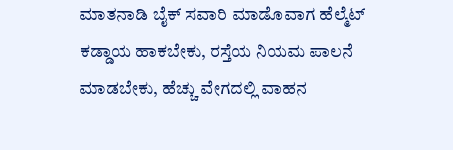ಮಾತನಾಡಿ ಬೈಕ್ ಸವಾರಿ ಮಾಡೊವಾಗ ಹೆಲ್ಮೆಟ್ ಕಡ್ಡಾಯ ಹಾಕಬೇಕು, ರಸ್ತೆಯ ನಿಯಮ ಪಾಲನೆ ಮಾಡಬೇಕು, ಹೆಚ್ಚು ವೇಗದಲ್ಲಿ ವಾಹನ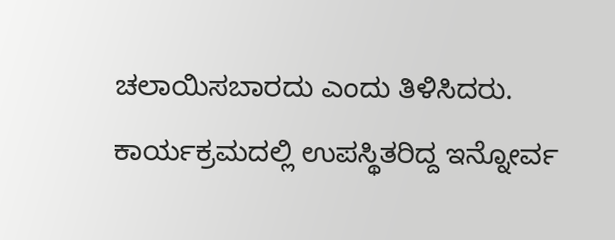ಚಲಾಯಿಸಬಾರದು ಎಂದು ತಿಳಿಸಿದರು.
ಕಾರ್ಯಕ್ರಮದಲ್ಲಿ ಉಪಸ್ಥಿತರಿದ್ದ ಇನ್ನೋರ್ವ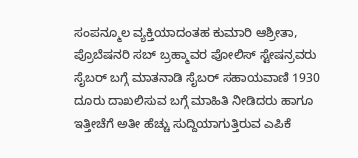ಸಂಪನ್ಮೂಲ ವ್ಯಕ್ತಿಯಾದಂತಹ ಕುಮಾರಿ ಆಶ್ರೀತಾ, ಪ್ರೊಬೆಷನರಿ ಸಬ್ ಬ್ರಹ್ಮಾವರ ಪೋಲಿಸ್ ಸ್ಟೇಷನ್ರವರು ಸೈಬರ್ ಬಗ್ಗೆ ಮಾತನಾಡಿ ಸೈಬರ್ ಸಹಾಯವಾಣಿ 1930 ದೂರು ದಾಖಲಿಸುವ ಬಗ್ಗೆ ಮಾಹಿತಿ ನೀಡಿದರು ಹಾಗೂ ಇತ್ತೀಚೆಗೆ ಅತೀ ಹೆಚ್ಚು ಸುದ್ದಿಯಾಗುತ್ತಿರುವ ಎಪಿಕೆ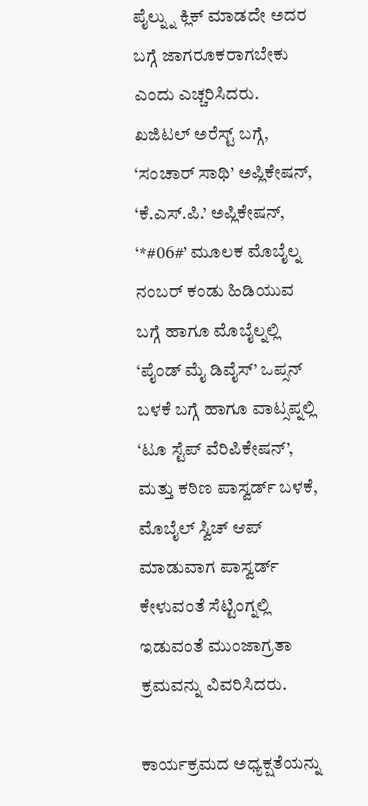ಪೈಲ್ನ್ನು ಕ್ಲಿಕ್ ಮಾಡದೇ ಅದರ ಬಗ್ಗೆ ಜಾಗರೂಕರಾಗಬೇಕು ಎಂದು ಎಚ್ಚರಿಸಿದರು. ಖಜಿಟಲ್ ಅರೆಸ್ಟ್ ಬಗ್ಗೆ, ‘ಸಂಚಾರ್ ಸಾಥಿ’ ಅಪ್ಲಿಕೇಷನ್, ‘ಕೆ.ಎಸ್.ಪಿ.’ ಅಪ್ಲಿಕೇಷನ್, ‘*#06#’ ಮೂಲಕ ಮೊಬೈಲ್ನ ನಂಬರ್ ಕಂಡು ಹಿಡಿಯುವ ಬಗ್ಗೆ ಹಾಗೂ ಮೊಬೈಲ್ನಲ್ಲಿ ‘ಪೈಂಡ್ ಮೈ ಡಿವೈಸ್’ ಒಪ್ಸನ್ ಬಳಕೆ ಬಗ್ಗೆ ಹಾಗೂ ವಾಟ್ಸಪ್ನಲ್ಲಿ ‘ಟೂ ಸ್ಟೆಪ್ ವೆರಿಪಿಕೇಷನ್’, ಮತ್ತು ಕಠಿಣ ಪಾಸ್ವರ್ಡ್ ಬಳಕೆ, ಮೊಬೈಲ್ ಸ್ವಿಚ್ ಆಪ್ ಮಾಡುವಾಗ ಪಾಸ್ವರ್ಡ್ ಕೇಳುವಂತೆ ಸೆಟ್ಟಿಂಗ್ನಲ್ಲಿ ಇಡುವಂತೆ ಮುಂಜಾಗ್ರತಾ ಕ್ರಮವನ್ನು ವಿವರಿಸಿದರು.

ಕಾರ್ಯಕ್ರಮದ ಅಧ್ಯಕ್ಷತೆಯನ್ನು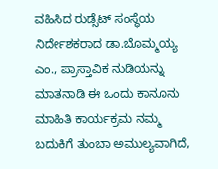ವಹಿಸಿದ ರುಡ್ಸೆಟ್ ಸಂಸ್ಥೆಯ ನಿರ್ದೇಶಕರಾದ ಡಾ.ಬೊಮ್ಮಯ್ಯ ಎಂ., ಪ್ರಾಸ್ತಾವಿಕ ನುಡಿಯನ್ನು ಮಾತನಾಡಿ ಈ ಒಂದು ಕಾನೂನು ಮಾಹಿತಿ ಕಾರ್ಯಕ್ರಮ ನಮ್ಮ ಬದುಕಿಗೆ ತುಂಬಾ ಅಮುಲ್ಯವಾಗಿದೆ,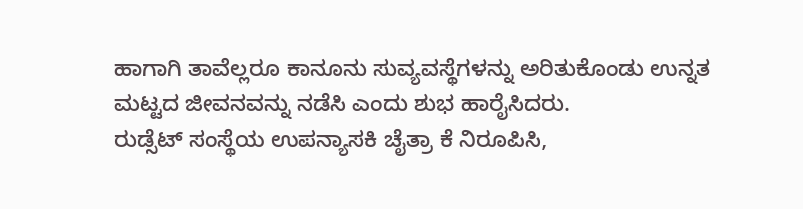ಹಾಗಾಗಿ ತಾವೆಲ್ಲರೂ ಕಾನೂನು ಸುವ್ಯವಸ್ಥೆಗಳನ್ನು ಅರಿತುಕೊಂಡು ಉನ್ನತ ಮಟ್ಟದ ಜೀವನವನ್ನು ನಡೆಸಿ ಎಂದು ಶುಭ ಹಾರೈಸಿದರು.
ರುಡ್ಸೆಟ್ ಸಂಸ್ಥೆಯ ಉಪನ್ಯಾಸಕಿ ಚೈತ್ರಾ ಕೆ ನಿರೂಪಿಸಿ,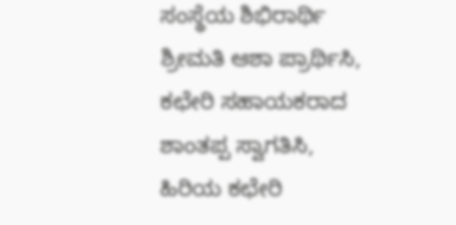ಸಂಸ್ಥೆಯ ಶಿಭಿರಾರ್ಥಿ ಶ್ರೀಮತಿ ಆಶಾ ಪ್ರಾರ್ಥಿಸಿ, ಕಛೇರಿ ಸಹಾಯಕರಾದ ಶಾಂತಪ್ಪ ಸ್ವಾಗತಿಸಿ, ಹಿರಿಯ ಕಛೇರಿ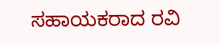ಸಹಾಯಕರಾದ ರವಿ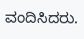ವಂದಿಸಿದರು.